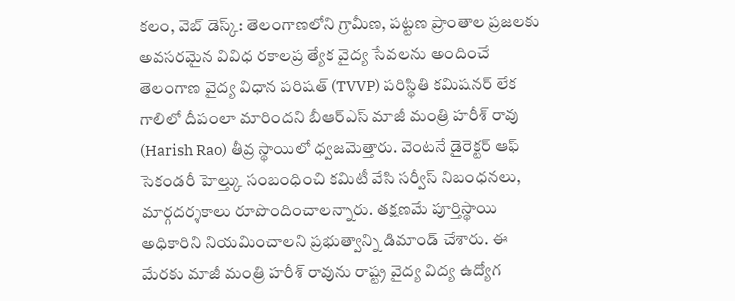కలం, వెబ్ డెస్క్: తెలంగాణలోని గ్రామీణ, పట్టణ ప్రాంతాల ప్రజలకు అవసరమైన వివిధ రకాలప్ర త్యేక వైద్య సేవలను అందించే తెలంగాణ వైద్య విధాన పరిషత్ (TVVP) పరిస్థితి కమిషనర్ లేక గాలిలో దీపంలా మారిందని బీఆర్ఎస్ మాజీ మంత్రి హరీశ్ రావు (Harish Rao) తీవ్ర స్థాయిలో ధ్వజమెత్తారు. వెంటనే డైరెక్టర్ ఆఫ్ సెకండరీ హెల్త్కు సంబంధించి కమిటీ వేసి సర్వీస్ నిబంధనలు, మార్గదర్శకాలు రూపొందించాలన్నారు. తక్షణమే పూర్తిస్థాయి అధికారిని నియమించాలని ప్రభుత్వాన్ని డిమాండ్ చేశారు. ఈ మేరకు మాజీ మంత్రి హరీశ్ రావును రాష్ట్ర వైద్య విద్య ఉద్యోగ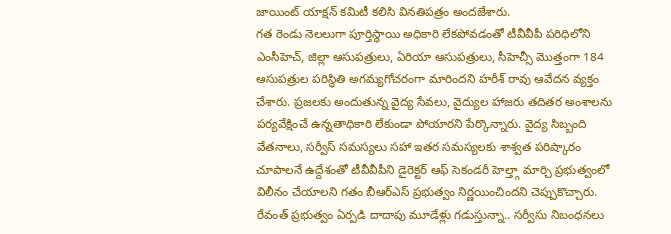జాయింట్ యాక్షన్ కమిటీ కలిసి వినతిపత్రం అందజేశారు.
గత రెండు నెలలుగా పూర్తిస్థాయి అధికారి లేకపోవడంతో టీవీవీపీ పరిధిలోని ఎంసీహెచ్, జిల్లా ఆసుపత్రులు, ఏరియా ఆసుపత్రులు, సీహెచ్సీ మొత్తంగా 184 ఆసుపత్రుల పరిస్థితి అగమ్యగోచరంగా మారిందని హరీశ్ రావు ఆవేదన వ్యక్తం చేశారు. ప్రజలకు అందుతున్న వైద్య సేవలు, వైద్యుల హాజరు తదితర అంశాలను పర్యవేక్షించే ఉన్నతాధికారి లేకుండా పోయారని పేర్కొన్నారు. వైద్య సిబ్బంది వేతనాలు, సర్వీస్ సమస్యలు సహా ఇతర సమస్యలకు శాశ్వత పరిష్కారం చూపాలనే ఉద్దేశంతో టీవీవీపీని డైరెక్టర్ ఆఫ్ సెకండరీ హెల్త్గా మార్చి ప్రభుత్వంలో విలీనం చేయాలని గతం బీఆర్ఎస్ ప్రభుత్వం నిర్ణయించిందని చెప్పుకొచ్చారు.
రేవంత్ ప్రభుత్వం ఏర్పడి దాదాపు మూడేళ్లు గడుస్తున్నా.. సర్వీసు నిబంధనలు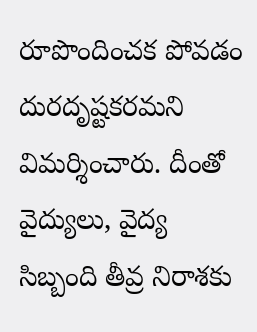రూపొందించక పోవడం దురదృష్టకరమని విమర్శించారు. దీంతో వైద్యులు, వైద్య సిబ్బంది తీవ్ర నిరాశకు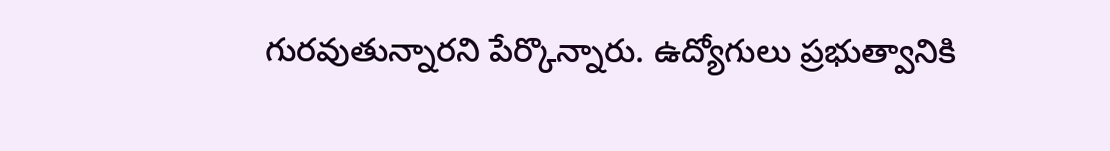గురవుతున్నారని పేర్కొన్నారు. ఉద్యోగులు ప్రభుత్వానికి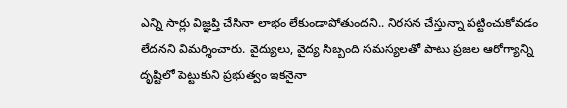ఎన్ని సార్లు విజ్ఞప్తి చేసినా లాభం లేకుండాపోతుందని.. నిరసన చేస్తున్నా పట్టించుకోవడం లేదనని విమర్శించారు. వైద్యులు, వైద్య సిబ్బంది సమస్యలతో పాటు ప్రజల ఆరోగ్యాన్ని దృష్టిలో పెట్టుకుని ప్రభుత్వం ఇకనైనా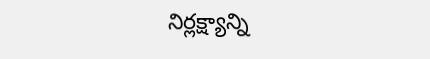నిర్లక్ష్యాన్ని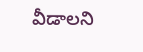వీడాలని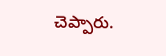చెప్పారు.